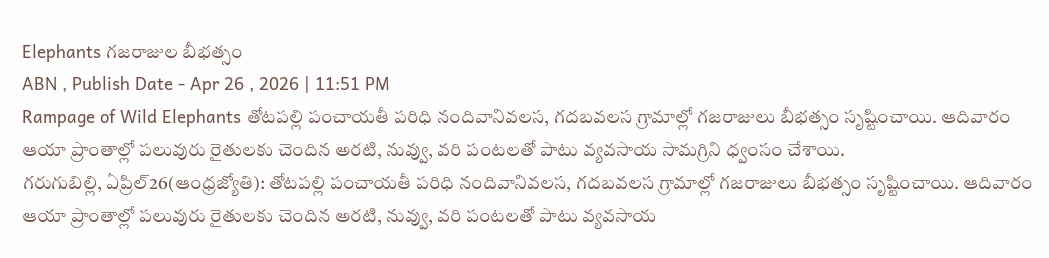Elephants గజరాజుల బీభత్సం
ABN , Publish Date - Apr 26 , 2026 | 11:51 PM
Rampage of Wild Elephants తోటపల్లి పంచాయతీ పరిధి నందివానివలస, గదబవలస గ్రామాల్లో గజరాజులు బీభత్సం సృష్టించాయి. ఆదివారం ఆయా ప్రాంతాల్లో పలువురు రైతులకు చెందిన అరటి, నువ్వు, వరి పంటలతో పాటు వ్యవసాయ సామగ్రిని ధ్వంసం చేశాయి.
గరుగుబిల్లి, ఏప్రిల్26(ఆంధ్రజ్యోతి): తోటపల్లి పంచాయతీ పరిధి నందివానివలస, గదబవలస గ్రామాల్లో గజరాజులు బీభత్సం సృష్టించాయి. ఆదివారం ఆయా ప్రాంతాల్లో పలువురు రైతులకు చెందిన అరటి, నువ్వు, వరి పంటలతో పాటు వ్యవసాయ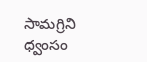సామగ్రిని ధ్వంసం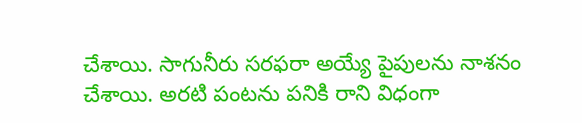చేశాయి. సాగునీరు సరఫరా అయ్యే పైపులను నాశనం చేశాయి. అరటి పంటను పనికి రాని విధంగా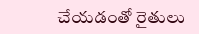చేయడంతో రైతులు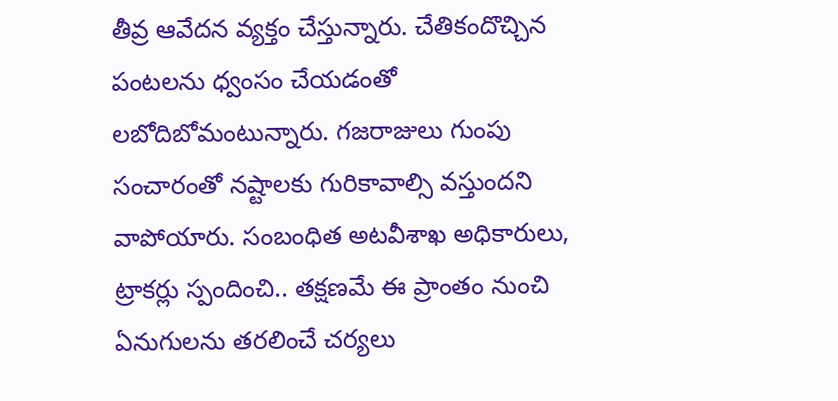తీవ్ర ఆవేదన వ్యక్తం చేస్తున్నారు. చేతికందొచ్చిన పంటలను ధ్వంసం చేయడంతో లబోదిబోమంటున్నారు. గజరాజులు గుంపు సంచారంతో నష్టాలకు గురికావాల్సి వస్తుందని వాపోయారు. సంబంధిత అటవీశాఖ అధికారులు, ట్రాకర్లు స్పందించి.. తక్షణమే ఈ ప్రాంతం నుంచి ఏనుగులను తరలించే చర్యలు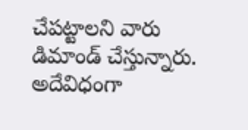చేపట్టాలని వారు డిమాండ్ చేస్తున్నారు. అదేవిధంగా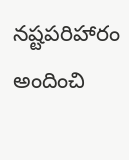నష్టపరిహారం అందించి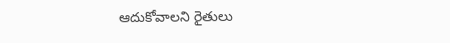ఆదుకోవాలని రైతులు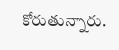కోరుతున్నారు.